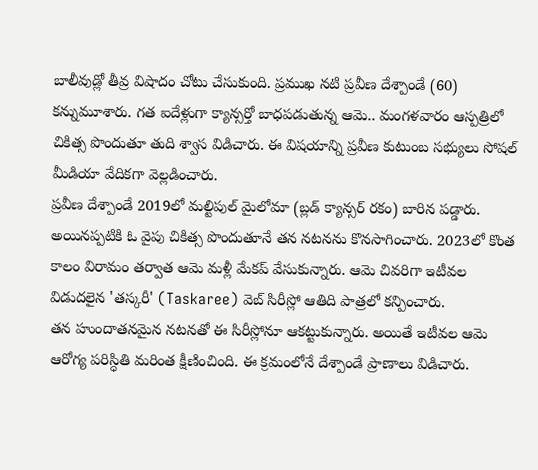బాలీవుడ్లో తీవ్ర విషాదం చోటు చేసుకుంది. ప్రముఖ నటి ప్రవీణ దేశ్పాండే (60) కన్నుమూశారు. గత ఐదేళ్లుగా క్యాన్సర్తో బాధపడుతున్న ఆమె.. మంగళవారం ఆస్పత్రిలో చికిత్స పొందుతూ తుది శ్వాస విడిచారు. ఈ విషయాన్ని ప్రవీణ కుటుంబ సభ్యులు సోషల్ మీడియా వేదికగా వెల్లడించారు.
ప్రవీణ దేశ్పాండే 2019లో మల్టిపుల్ మైలోమా (బ్లడ్ క్యాన్సర్ రకం) బారిన పడ్డారు. అయినప్పటికి ఓ వైపు చికిత్స పొందుతూనే తన నటనను కొనసాగించారు. 2023లో కొంత కాలం విరామం తర్వాత ఆమె మళ్లీ మేకప్ వేసుకున్నారు. ఆమె చివరిగా ఇటీవల విడుదలైన 'తస్కరీ' (Taskaree) వెబ్ సిరీస్లో ఆతిది పాత్రలో కన్పించారు.
తన హుందాతనమైన నటనతో ఈ సిరీస్లోనూ ఆకట్టుకున్నారు. అయితే ఇటీవల ఆమె ఆరోగ్య పరిస్ధితి మరింత క్షీణించింది. ఈ క్రమంలోనే దేశ్పాండే ప్రాణాలు విడిచారు.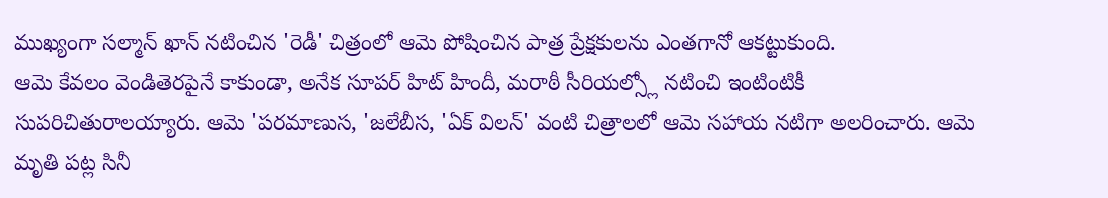ముఖ్యంగా సల్మాన్ ఖాన్ నటించిన 'రెడీ' చిత్రంలో ఆమె పోషించిన పాత్ర ప్రేక్షకులను ఎంతగానో ఆకట్టుకుంది.
ఆమె కేవలం వెండితెరపైనే కాకుండా, అనేక సూపర్ హిట్ హిందీ, మరాఠీ సీరియల్స్లో నటించి ఇంటింటికీ సుపరిచితురాలయ్యారు. ఆమె 'పరమాణుస, 'జలేబీస, 'ఏక్ విలన్' వంటి చిత్రాలలో ఆమె సహాయ నటిగా అలరించారు. ఆమె మృతి పట్ల సినీ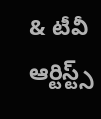& టీవీ ఆర్టిస్ట్స్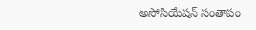అసోసియేషన్ సంతాపం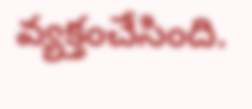వ్యక్తంచేసింది.